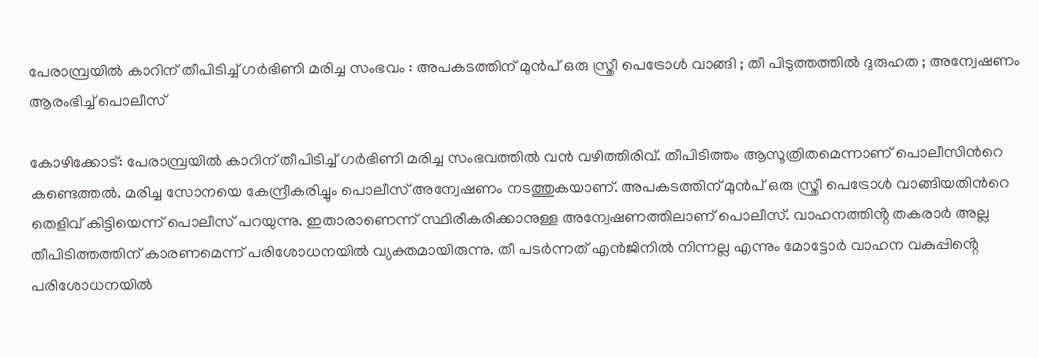പേരാമ്പ്രയില്‍ കാറിന് തീപിടിച്ച്‌ ഗർഭിണി മരിച്ച സംഭവം : അപകടത്തിന് മുൻപ് ഒരു സ്ത്രീ പെട്രോള്‍ വാങ്ങി ; തീ പിടുത്തത്തിൽ ദുരുഹത ; അന്വേഷണം ആരംഭിച്ച് പൊലീസ്

കോഴിക്കോട്: പേരാമ്പ്രയില്‍ കാറിന് തീപിടിച്ച്‌ ഗർഭിണി മരിച്ച സംഭവത്തില്‍ വൻ വഴിത്തിരിവ്. തീപിടിത്തം ആസൂത്രിതമെന്നാണ് പൊലീസിന്‍റെ കണ്ടെത്തല്‍. മരിച്ച സോനയെ കേന്ദ്രീകരിച്ചും പൊലീസ് അന്വേഷണം നടത്തുകയാണ്. അപകടത്തിന് മുൻപ് ഒരു സ്ത്രീ പെട്രോള്‍ വാങ്ങിയതിന്‍റെ തെളിവ് കിട്ടിയെന്ന് പൊലീസ് പറയുന്നു. ഇതാരാണെന്ന് സ്ഥിരീകരിക്കാനുള്ള അന്വേഷണത്തിലാണ് പൊലീസ്. വാഹനത്തിൻ്റ തകരാർ അല്ല തീപിടിത്തത്തിന് കാരണമെന്ന് പരിശോധനയില്‍ വ്യക്തമായിരുന്നു. തീ പടർന്നത് എൻജിനില്‍ നിന്നല്ല എന്നും മോട്ടോർ വാഹന വകുപ്പിൻ്റെ പരിശോധനയില്‍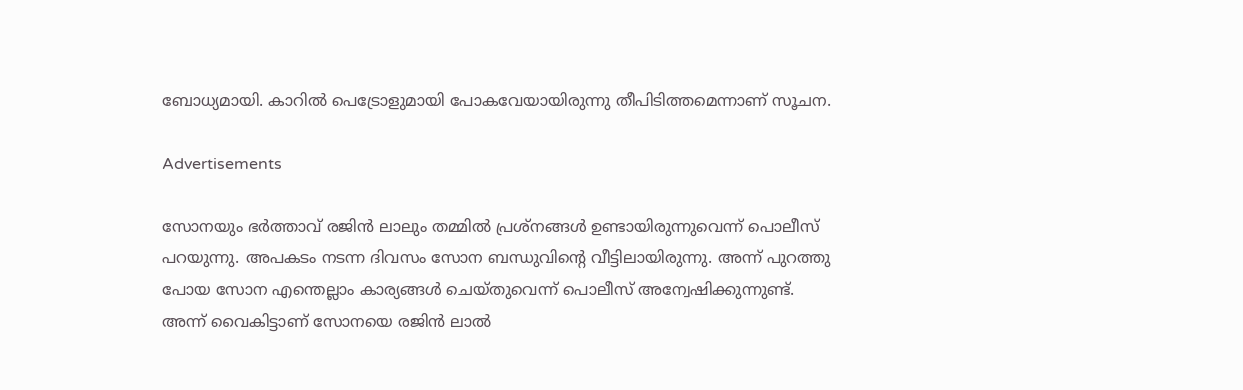ബോധ്യമായി. കാറില്‍ പെട്രോളുമായി പോകവേയായിരുന്നു തീപിടിത്തമെന്നാണ് സൂചന.

Advertisements

സോനയും ഭർത്താവ് രജിൻ ലാലും തമ്മില്‍ പ്രശ്നങ്ങള്‍ ഉണ്ടായിരുന്നുവെന്ന് പൊലീസ് പറയുന്നു. അപകടം നടന്ന ദിവസം സോന ബന്ധുവിന്‍റെ വീട്ടിലായിരുന്നു. അന്ന് പുറത്തു പോയ സോന എന്തെല്ലാം കാര്യങ്ങള്‍ ചെയ്തുവെന്ന് പൊലീസ് അന്വേഷിക്കുന്നുണ്ട്. അന്ന് വൈകിട്ടാണ് സോനയെ രജിൻ ലാല്‍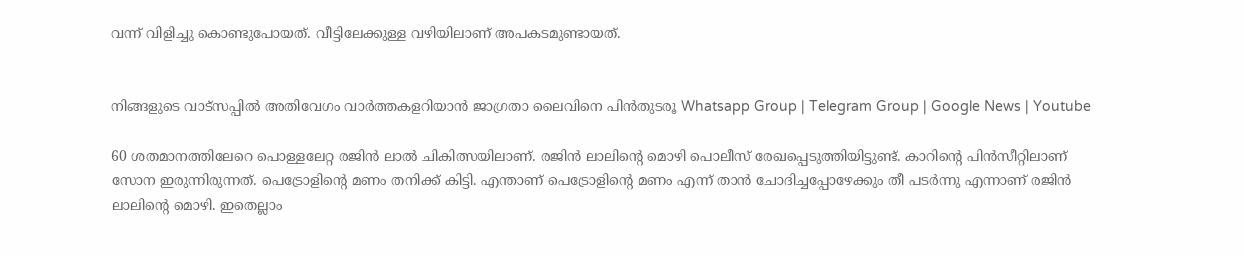വന്ന് വിളിച്ചു കൊണ്ടുപോയത്. വീട്ടിലേക്കുള്ള വഴിയിലാണ് അപകടമുണ്ടായത്.


നിങ്ങളുടെ വാട്സപ്പിൽ അതിവേഗം വാർത്തകളറിയാൻ ജാഗ്രതാ ലൈവിനെ പിൻതുടരൂ Whatsapp Group | Telegram Group | Google News | Youtube

60 ശതമാനത്തിലേറെ പൊള്ളലേറ്റ രജിൻ ലാല്‍ ചികിത്സയിലാണ്. രജിൻ ലാലിന്‍റെ മൊഴി പൊലീസ് രേഖപ്പെടുത്തിയിട്ടുണ്ട്. കാറിന്‍റെ പിൻസീറ്റിലാണ് സോന ഇരുന്നിരുന്നത്. പെട്രോളിന്‍റെ മണം തനിക്ക് കിട്ടി. എന്താണ് പെട്രോളിന്‍റെ മണം എന്ന് താൻ ചോദിച്ചപ്പോഴേക്കും തീ പടർന്നു എന്നാണ് രജിൻ ലാലിന്‍റെ മൊഴി. ഇതെല്ലാം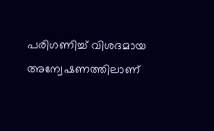പരിഗണിച്ച്‌ വിശദമായ അന്വേഷണത്തിലാണ്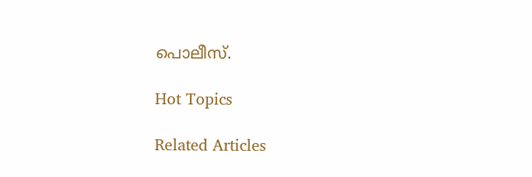പൊലീസ്.

Hot Topics

Related Articles